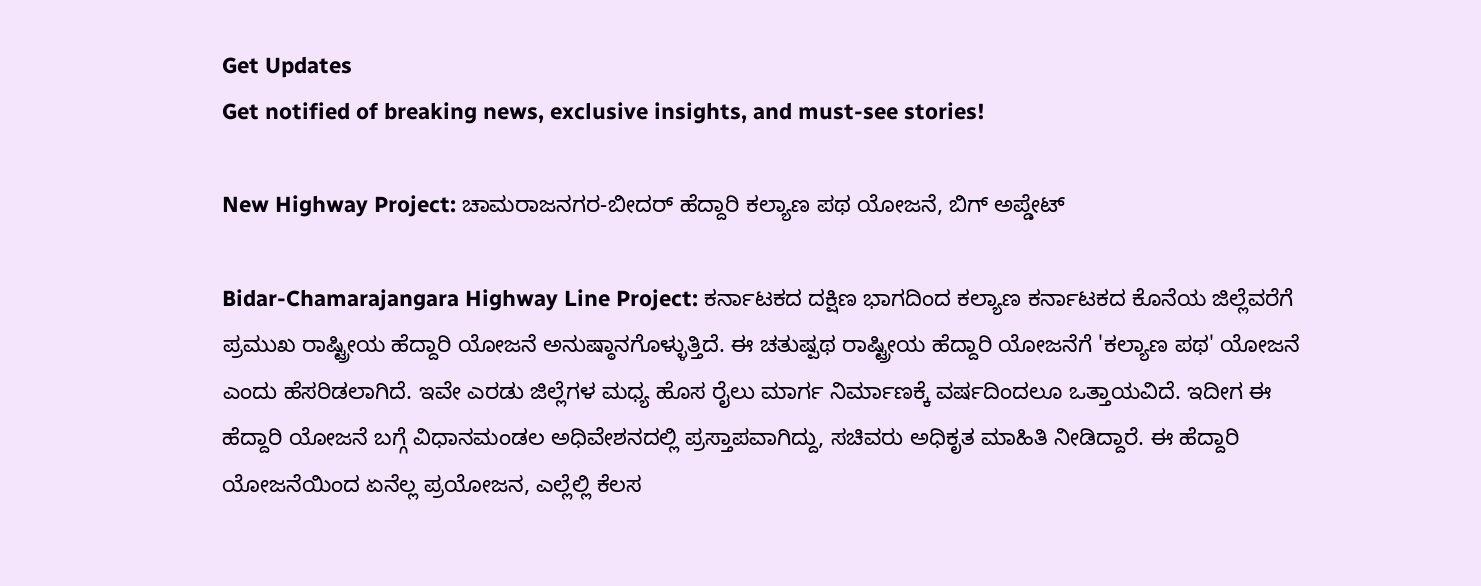Get Updates
Get notified of breaking news, exclusive insights, and must-see stories!

New Highway Project: ಚಾಮರಾಜನಗರ-ಬೀದರ್‌ ಹೆದ್ದಾರಿ ಕಲ್ಯಾಣ ಪಥ ಯೋಜನೆ, ಬಿಗ್ ಅಪ್ಡೇಟ್‌

Bidar-Chamarajangara Highway Line Project: ಕರ್ನಾಟಕದ ದಕ್ಷಿಣ ಭಾಗದಿಂದ ಕಲ್ಯಾಣ ಕರ್ನಾಟಕದ ಕೊನೆಯ ಜಿಲ್ಲೆವರೆಗೆ ಪ್ರಮುಖ ರಾಷ್ಟ್ರೀಯ ಹೆದ್ದಾರಿ ಯೋಜನೆ ಅನುಷ್ಠಾನಗೊಳ್ಳುತ್ತಿದೆ. ಈ ಚತುಷ್ಪಥ ರಾಷ್ಟ್ರೀಯ ಹೆದ್ದಾರಿ ಯೋಜನೆಗೆ 'ಕಲ್ಯಾಣ ಪಥ' ಯೋಜನೆ ಎಂದು ಹೆಸರಿಡಲಾಗಿದೆ. ಇವೇ ಎರಡು ಜಿಲ್ಲೆಗಳ ಮಧ್ಯ ಹೊಸ ರೈಲು ಮಾರ್ಗ ನಿರ್ಮಾಣಕ್ಕೆ ವರ್ಷದಿಂದಲೂ ಒತ್ತಾಯವಿದೆ. ಇದೀಗ ಈ ಹೆದ್ದಾರಿ ಯೋಜನೆ ಬಗ್ಗೆ ವಿಧಾನಮಂಡಲ ಅಧಿವೇಶನದಲ್ಲಿ ಪ್ರಸ್ತಾಪವಾಗಿದ್ದು, ಸಚಿವರು ಅಧಿಕೃತ ಮಾಹಿತಿ ನೀಡಿದ್ದಾರೆ. ಈ ಹೆದ್ದಾರಿ ಯೋಜನೆಯಿಂದ ಏನೆಲ್ಲ ಪ್ರಯೋಜನ, ಎಲ್ಲೆಲ್ಲಿ ಕೆಲಸ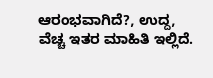ಆರಂಭವಾಗಿದೆ?, ಉದ್ದ, ವೆಚ್ಚ ಇತರ ಮಾಹಿತಿ ಇಲ್ಲಿದೆ.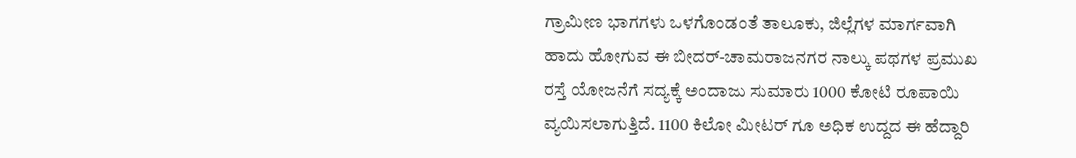ಗ್ರಾಮೀಣ ಭಾಗಗಳು ಒಳಗೊಂಡಂತೆ ತಾಲೂಕು, ಜಿಲ್ಲೆಗಳ ಮಾರ್ಗವಾಗಿ ಹಾದು ಹೋಗುವ ಈ ಬೀದರ್-ಚಾಮರಾಜನಗರ ನಾಲ್ಕು ಪಥಗಳ ಪ್ರಮುಖ ರಸ್ತೆ ಯೋಜನೆಗೆ ಸದ್ಯಕ್ಕೆ ಅಂದಾಜು ಸುಮಾರು 1000 ಕೋಟಿ ರೂಪಾಯಿ ವ್ಯಯಿಸಲಾಗುತ್ತಿದೆ. 1100 ಕಿಲೋ ಮೀಟರ್ ಗೂ ಅಧಿಕ ಉದ್ದದ ಈ ಹೆದ್ದಾರಿ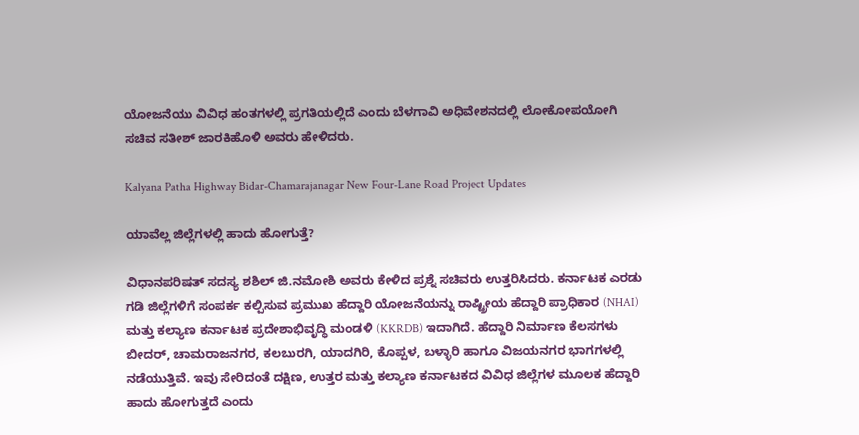ಯೋಜನೆಯು ವಿವಿಧ ಹಂತಗಳಲ್ಲಿ ಪ್ರಗತಿಯಲ್ಲಿದೆ ಎಂದು ಬೆಳಗಾವಿ ಅಧಿವೇಶನದಲ್ಲಿ ಲೋಕೋಪಯೋಗಿ ಸಚಿವ ಸತೀಶ್ ಜಾರಕಿಹೊಳಿ ಅವರು ಹೇಳಿದರು.

Kalyana Patha Highway Bidar-Chamarajanagar New Four-Lane Road Project Updates

ಯಾವೆಲ್ಲ ಜಿಲ್ಲೆಗಳಲ್ಲಿ ಹಾದು ಹೋಗುತ್ತೆ?

ವಿಧಾನಪರಿಷತ್ ಸದಸ್ಯ ಶಶಿಲ್ ಜಿ.ನಮೋಶಿ ಅವರು ಕೇಳಿದ ಪ್ರಶ್ನೆ ಸಚಿವರು ಉತ್ತರಿಸಿದರು. ಕರ್ನಾಟಕ ಎರಡು ಗಡಿ ಜಿಲ್ಲೆಗಳಿಗೆ ಸಂಪರ್ಕ ಕಲ್ಪಿಸುವ ಪ್ರಮುಖ ಹೆದ್ದಾರಿ ಯೋಜನೆಯನ್ನು ರಾಷ್ಟ್ರೀಯ ಹೆದ್ದಾರಿ ಪ್ರಾಧಿಕಾರ (NHAI) ಮತ್ತು ಕಲ್ಯಾಣ ಕರ್ನಾಟಕ ಪ್ರದೇಶಾಭಿವೃದ್ಧಿ ಮಂಡಳಿ (KKRDB) ಇದಾಗಿದೆ. ಹೆದ್ದಾರಿ ನಿರ್ಮಾಣ ಕೆಲಸಗಳು ಬೀದರ್, ಚಾಮರಾಜನಗರ, ಕಲಬುರಗಿ, ಯಾದಗಿರಿ, ಕೊಪ್ಪಳ, ಬಳ್ಳಾರಿ ಹಾಗೂ ವಿಜಯನಗರ ಭಾಗಗಳಲ್ಲಿ ನಡೆಯುತ್ತಿವೆ. ಇವು ಸೇರಿದಂತೆ ದಕ್ಷಿಣ, ಉತ್ತರ ಮತ್ತು ಕಲ್ಯಾಣ ಕರ್ನಾಟಕದ ವಿವಿಧ ಜಿಲ್ಲೆಗಳ ಮೂಲಕ ಹೆದ್ದಾರಿ ಹಾದು ಹೋಗುತ್ತದೆ ಎಂದು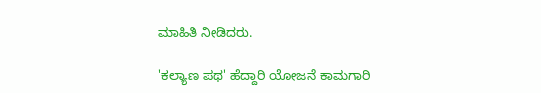ಮಾಹಿತಿ ನೀಡಿದರು.

'ಕಲ್ಯಾಣ ಪಥ' ಹೆದ್ದಾರಿ ಯೋಜನೆ ಕಾಮಗಾರಿ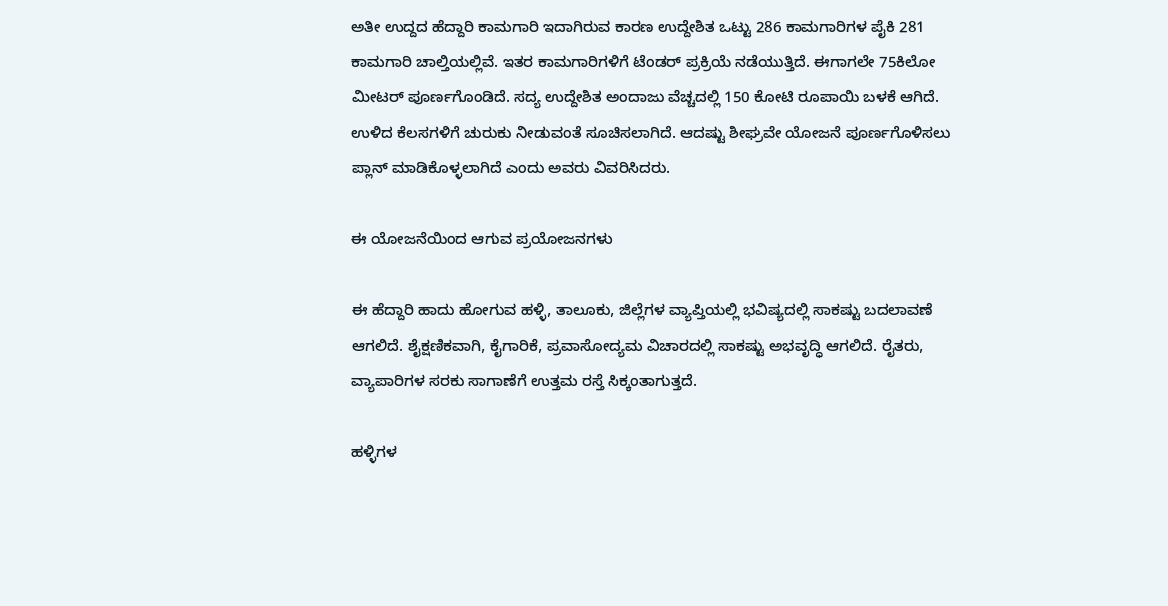ಅತೀ ಉದ್ದದ ಹೆದ್ದಾರಿ ಕಾಮಗಾರಿ ಇದಾಗಿರುವ ಕಾರಣ ಉದ್ದೇಶಿತ ಒಟ್ಟು 286 ಕಾಮಗಾರಿಗಳ ಪೈಕಿ 281 ಕಾಮಗಾರಿ ಚಾಲ್ತಿಯಲ್ಲಿವೆ. ಇತರ ಕಾಮಗಾರಿಗಳಿಗೆ ಟೆಂಡರ್ ಪ್ರಕ್ರಿಯೆ ನಡೆಯುತ್ತಿದೆ. ಈಗಾಗಲೇ 75ಕಿಲೋ ಮೀಟರ್ ಪೂರ್ಣಗೊಂಡಿದೆ. ಸದ್ಯ ಉದ್ದೇಶಿತ ಅಂದಾಜು ವೆಚ್ಚದಲ್ಲಿ 150 ಕೋಟಿ ರೂಪಾಯಿ ಬಳಕೆ ಆಗಿದೆ. ಉಳಿದ ಕೆಲಸಗಳಿಗೆ ಚುರುಕು ನೀಡುವಂತೆ ಸೂಚಿಸಲಾಗಿದೆ. ಆದಷ್ಟು ಶೀಘ್ರವೇ ಯೋಜನೆ ಪೂರ್ಣಗೊಳಿಸಲು ಪ್ಲಾನ್ ಮಾಡಿಕೊಳ್ಳಲಾಗಿದೆ ಎಂದು ಅವರು ವಿವರಿಸಿದರು.

ಈ ಯೋಜನೆಯಿಂದ ಆಗುವ ಪ್ರಯೋಜನಗಳು

ಈ ಹೆದ್ದಾರಿ ಹಾದು ಹೋಗುವ ಹಳ್ಳಿ, ತಾಲೂಕು, ಜಿಲ್ಲೆಗಳ ವ್ಯಾಪ್ತಿಯಲ್ಲಿ ಭವಿಷ್ಯದಲ್ಲಿ ಸಾಕಷ್ಟು ಬದಲಾವಣೆ ಆಗಲಿದೆ. ಶೈಕ್ಷಣಿಕವಾಗಿ, ಕೈಗಾರಿಕೆ, ಪ್ರವಾಸೋದ್ಯಮ ವಿಚಾರದಲ್ಲಿ ಸಾಕಷ್ಟು ಅಭವೃದ್ಧಿ ಆಗಲಿದೆ. ರೈತರು, ವ್ಯಾಪಾರಿಗಳ ಸರಕು ಸಾಗಾಣೆಗೆ ಉತ್ತಮ ರಸ್ತೆ ಸಿಕ್ಕಂತಾಗುತ್ತದೆ.

ಹಳ್ಳಿಗಳ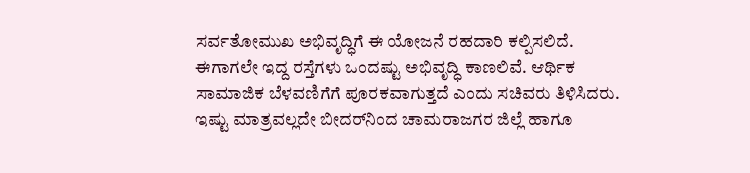ಸರ್ವತೋಮುಖ ಅಭಿವೃದ್ಧಿಗೆ ಈ ಯೋಜನೆ ರಹದಾರಿ ಕಲ್ಪಿಸಲಿದೆ. ಈಗಾಗಲೇ ಇದ್ದ ರಸ್ತೆಗಳು ಒಂದಷ್ಟು ಅಭಿವೃದ್ಧಿ ಕಾಣಲಿವೆ. ಆರ್ಥಿಕ ಸಾಮಾಜಿಕ ಬೆಳವಣಿಗೆಗೆ ಪೂರಕವಾಗುತ್ತದೆ ಎಂದು ಸಚಿವರು ತಿಳಿಸಿದರು. ಇಷ್ಟು ಮಾತ್ರವಲ್ಲದೇ ಬೀದರ್‌ನಿಂದ ಚಾಮರಾಜಗರ ಜಿಲ್ಲೆ ಹಾಗೂ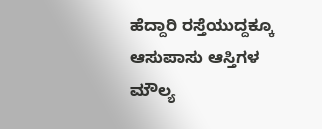ಹೆದ್ದಾರಿ ರಸ್ತೆಯುದ್ದಕ್ಕೂ ಆಸುಪಾಸು ಆಸ್ತಿಗಳ ಮೌಲ್ಯ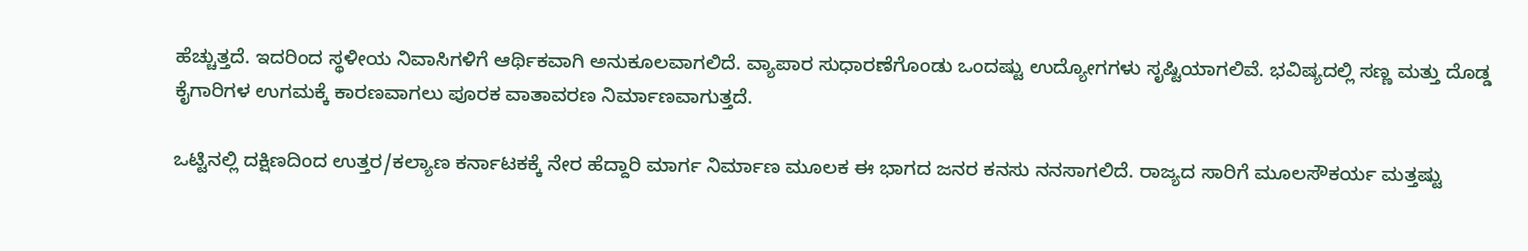ಹೆಚ್ಚುತ್ತದೆ. ಇದರಿಂದ ಸ್ಥಳೀಯ ನಿವಾಸಿಗಳಿಗೆ ಆರ್ಥಿಕವಾಗಿ ಅನುಕೂಲವಾಗಲಿದೆ. ವ್ಯಾಪಾರ ಸುಧಾರಣೆಗೊಂಡು ಒಂದಷ್ಟು ಉದ್ಯೋಗಗಳು ಸೃಷ್ಟಿಯಾಗಲಿವೆ. ಭವಿಷ್ಯದಲ್ಲಿ ಸಣ್ಣ ಮತ್ತು ದೊಡ್ಡ ಕೈಗಾರಿಗಳ ಉಗಮಕ್ಕೆ ಕಾರಣವಾಗಲು ಪೂರಕ ವಾತಾವರಣ ನಿರ್ಮಾಣವಾಗುತ್ತದೆ.

ಒಟ್ಟಿನಲ್ಲಿ ದಕ್ಷಿಣದಿಂದ ಉತ್ತರ/ಕಲ್ಯಾಣ ಕರ್ನಾಟಕಕ್ಕೆ ನೇರ ಹೆದ್ದಾರಿ ಮಾರ್ಗ ನಿರ್ಮಾಣ ಮೂಲಕ ಈ ಭಾಗದ ಜನರ ಕನಸು ನನಸಾಗಲಿದೆ. ರಾಜ್ಯದ ಸಾರಿಗೆ ಮೂಲಸೌಕರ್ಯ ಮತ್ತಷ್ಟು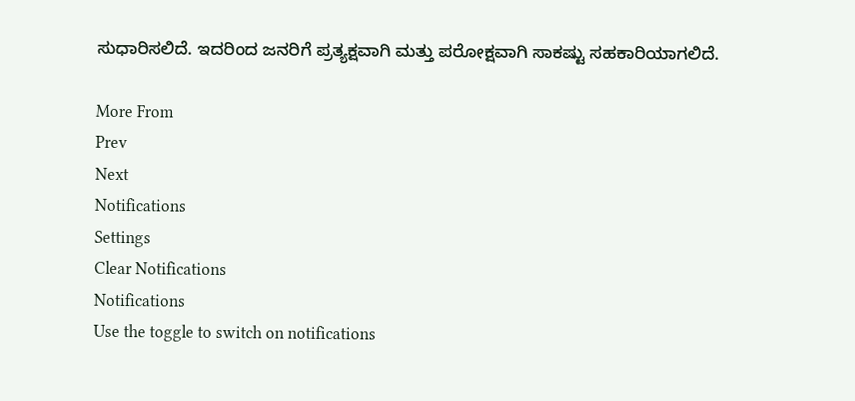ಸುಧಾರಿಸಲಿದೆ. ಇದರಿಂದ ಜನರಿಗೆ ಪ್ರತ್ಯಕ್ಷವಾಗಿ ಮತ್ತು ಪರೋಕ್ಷವಾಗಿ ಸಾಕಷ್ಟು ಸಹಕಾರಿಯಾಗಲಿದೆ.

More From
Prev
Next
Notifications
Settings
Clear Notifications
Notifications
Use the toggle to switch on notifications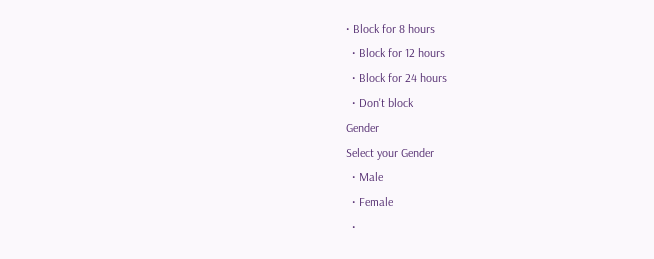• Block for 8 hours
  • Block for 12 hours
  • Block for 24 hours
  • Don't block
Gender
Select your Gender
  • Male
  • Female
  •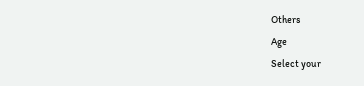Others
Age
Select your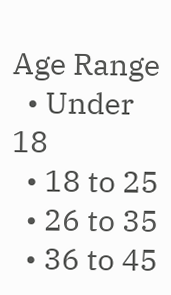Age Range
  • Under 18
  • 18 to 25
  • 26 to 35
  • 36 to 45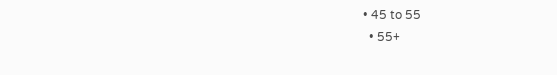• 45 to 55
  • 55+